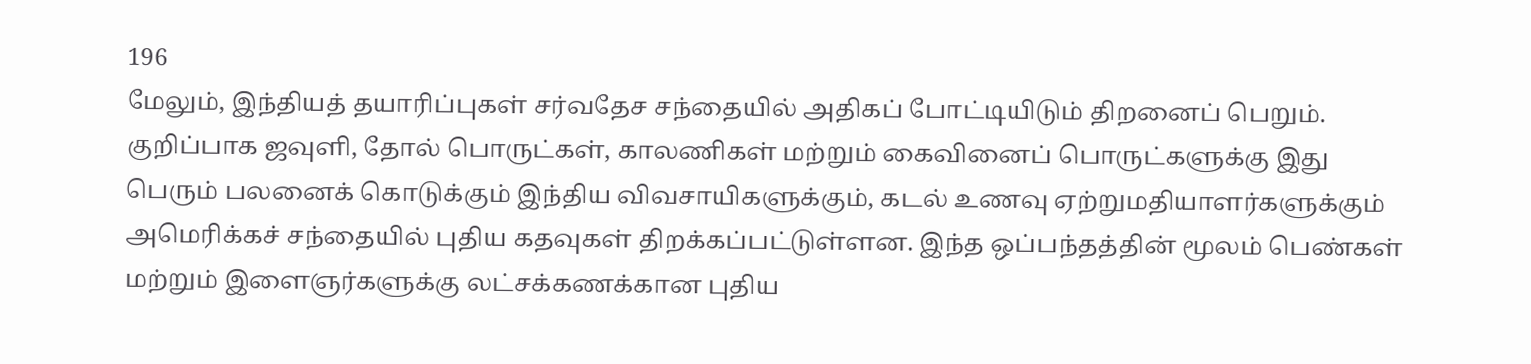196
மேலும், இந்தியத் தயாரிப்புகள் சர்வதேச சந்தையில் அதிகப் போட்டியிடும் திறனைப் பெறும். குறிப்பாக ஜவுளி, தோல் பொருட்கள், காலணிகள் மற்றும் கைவினைப் பொருட்களுக்கு இது பெரும் பலனைக் கொடுக்கும் இந்திய விவசாயிகளுக்கும், கடல் உணவு ஏற்றுமதியாளர்களுக்கும் அமெரிக்கச் சந்தையில் புதிய கதவுகள் திறக்கப்பட்டுள்ளன. இந்த ஒப்பந்தத்தின் மூலம் பெண்கள் மற்றும் இளைஞர்களுக்கு லட்சக்கணக்கான புதிய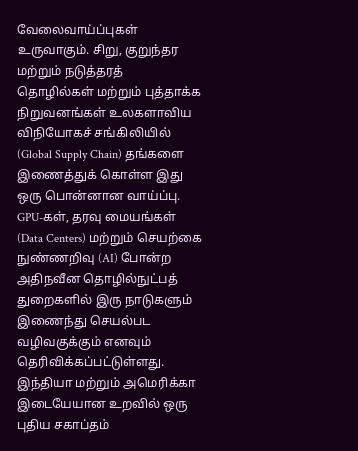வேலைவாய்ப்புகள் உருவாகும். சிறு, குறுந்தர மற்றும் நடுத்தரத் தொழில்கள் மற்றும் புத்தாக்க நிறுவனங்கள் உலகளாவிய விநியோகச் சங்கிலியில் (Global Supply Chain) தங்களை இணைத்துக் கொள்ள இது ஒரு பொன்னான வாய்ப்பு. GPU-கள், தரவு மையங்கள் (Data Centers) மற்றும் செயற்கை நுண்ணறிவு (AI) போன்ற அதிநவீன தொழில்நுட்பத் துறைகளில் இரு நாடுகளும் இணைந்து செயல்பட வழிவகுக்கும் எனவும் தெரிவிக்கப்பட்டுள்ளது.
இந்தியா மற்றும் அமெரிக்கா இடையேயான உறவில் ஒரு புதிய சகாப்தம்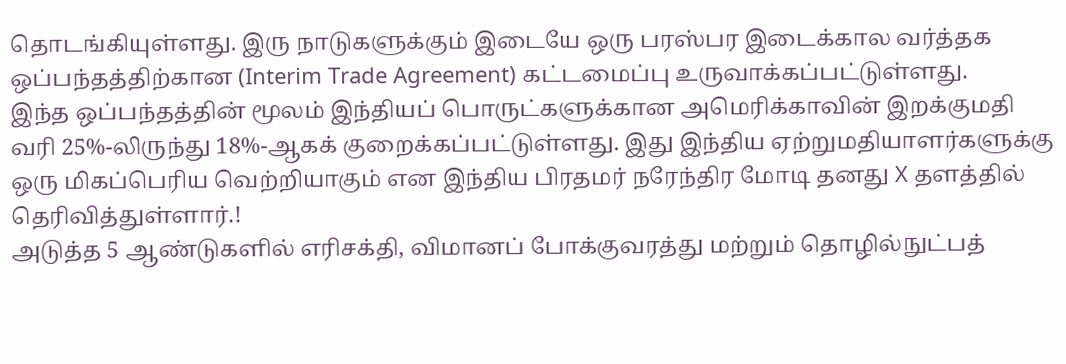தொடங்கியுள்ளது. இரு நாடுகளுக்கும் இடையே ஒரு பரஸ்பர இடைக்கால வர்த்தக ஒப்பந்தத்திற்கான (Interim Trade Agreement) கட்டமைப்பு உருவாக்கப்பட்டுள்ளது.
இந்த ஒப்பந்தத்தின் மூலம் இந்தியப் பொருட்களுக்கான அமெரிக்காவின் இறக்குமதி வரி 25%-லிருந்து 18%-ஆகக் குறைக்கப்பட்டுள்ளது. இது இந்திய ஏற்றுமதியாளர்களுக்கு ஒரு மிகப்பெரிய வெற்றியாகும் என இந்திய பிரதமர் நரேந்திர மோடி தனது X தளத்தில் தெரிவித்துள்ளார்.!
அடுத்த 5 ஆண்டுகளில் எரிசக்தி, விமானப் போக்குவரத்து மற்றும் தொழில்நுட்பத்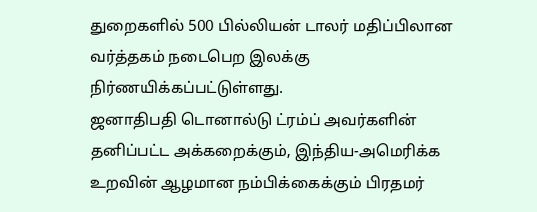துறைகளில் 500 பில்லியன் டாலர் மதிப்பிலான வர்த்தகம் நடைபெற இலக்கு நிர்ணயிக்கப்பட்டுள்ளது.
ஜனாதிபதி டொனால்டு ட்ரம்ப் அவர்களின் தனிப்பட்ட அக்கறைக்கும், இந்திய-அமெரிக்க உறவின் ஆழமான நம்பிக்கைக்கும் பிரதமர்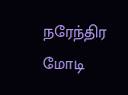நரேந்திர மோடி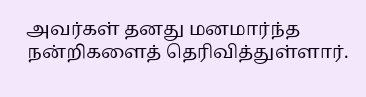அவர்கள் தனது மனமார்ந்த நன்றிகளைத் தெரிவித்துள்ளார்.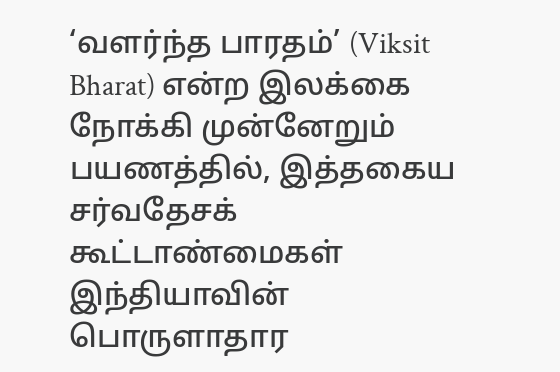‘வளர்ந்த பாரதம்’ (Viksit Bharat) என்ற இலக்கை நோக்கி முன்னேறும் பயணத்தில், இத்தகைய சர்வதேசக் கூட்டாண்மைகள் இந்தியாவின் பொருளாதார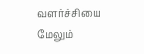வளர்ச்சியை மேலும்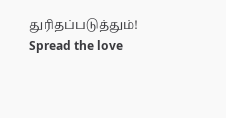துரிதப்படுத்தும்!
Spread the love